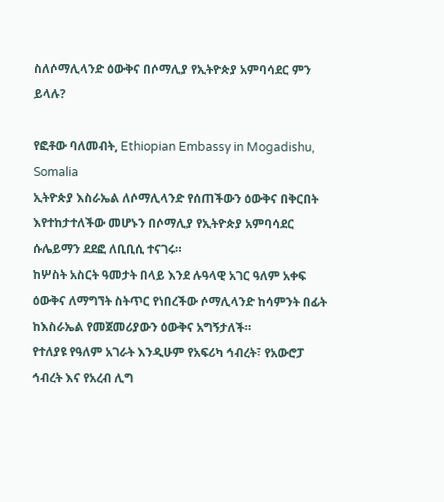ስለሶማሊላንድ ዕውቅና በሶማሊያ የኢትዮጵያ አምባሳደር ምን ይላሉ?

የፎቶው ባለመብት, Ethiopian Embassy in Mogadishu, Somalia
ኢትዮጵያ እስራኤል ለሶማሊላንድ የሰጠችውን ዕውቅና በቅርበት እየተከታተለችው መሆኑን በሶማሊያ የኢትዮጵያ አምባሳደር ሱሌይማን ደደፎ ለቢቢሲ ተናገሩ።
ከሦስት አስርት ዓመታት በላይ እንደ ሉዓላዊ አገር ዓለም አቀፍ ዕውቅና ለማግኘት ስትጥር የነበረችው ሶማሊላንድ ከሳምንት በፊት ከእስራኤል የመጀመሪያውን ዕውቅና አግኝታለች።
የተለያዩ የዓለም አገራት እንዲሁም የአፍሪካ ኅብረት፣ የአውሮፓ ኅብረት እና የአረብ ሊግ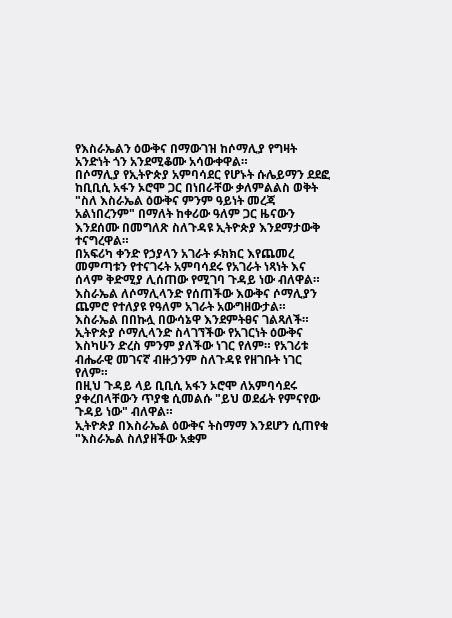የእስራኤልን ዕውቅና በማውገዝ ከሶማሊያ የግዛት አንድነት ጎን አንደሚቆሙ አሳውቀዋል።
በሶማሊያ የኢትዮጵያ አምባሳደር የሆኑት ሱሌይማን ደደፎ ከቢቢሲ አፋን ኦሮሞ ጋር በነበራቸው ቃለምልልስ ወቅት "ስለ እስራኤል ዕውቅና ምንም ዓይነት መረጃ አልነበረንም" በማለት ከቀሪው ዓለም ጋር ዜናውን እንደሰሙ በመግለጽ ስለጉዳዩ ኢትዮጵያ እንደማታውቅ ተናግረዋል።
በአፍሪካ ቀንድ የኃያላን አገራት ፉክክር እየጨመረ መምጣቱን የተናገሩት አምባሳደሩ የአገራት ነጻነት እና ሰላም ቅድሚያ ሊሰጠው የሚገባ ጉዳይ ነው ብለዋል።
እስራኤል ለሶማሊላንድ የሰጠችው እውቅና ሶማሊያን ጨምሮ የተለያዩ የዓለም አገራት አውግዘውታል።
እስራኤል በበኩሏ በውሳኔዋ እንደምትፀና ገልጻለች።
ኢትዮጵያ ሶማሊላንድ ስላገኘችው የአገርነት ዕውቅና እስካሁን ድረስ ምንም ያለችው ነገር የለም። የአገሪቱ ብሔራዊ መገናኛ ብዙኃንም ስለጉዳዩ የዘገቡት ነገር የለም።
በዚህ ጉዳይ ላይ ቢቢሲ አፋን ኦሮሞ ለአምባሳደሩ ያቀረበላቸውን ጥያቄ ሲመልሱ "ይህ ወደፊት የምናየው ጉዳይ ነው" ብለዋል።
ኢትዮጵያ በእስራኤል ዕውቅና ትስማማ እንደሆን ሲጠየቁ "እስራኤል ስለያዘችው አቋም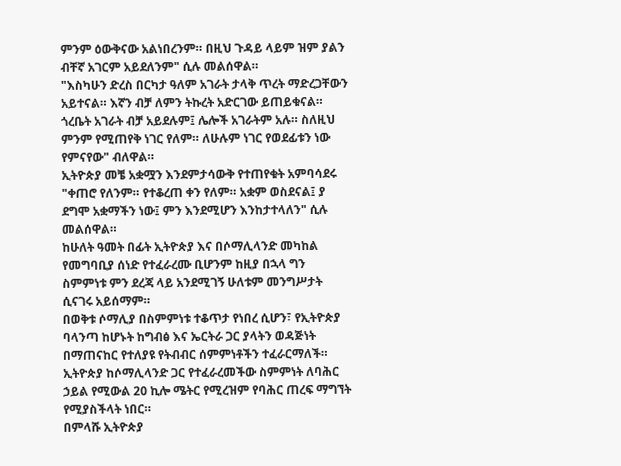ምንም ዕውቅናው አልነበረንም። በዚህ ጉዳይ ላይም ዝም ያልን ብቸኛ አገርም አይደለንም" ሲሉ መልሰዋል።
"እስካሁን ድረስ በርካታ ዓለም አገራት ታላቅ ጥረት ማድረጋቸውን አይተናል። እኛን ብቻ ለምን ትኩረት አድርገው ይጠይቁናል። ጎረቤት አገራት ብቻ አይደሉም፤ ሌሎች አገራትም አሉ። ስለዚህ ምንም የሚጠየቅ ነገር የለም። ለሁሉም ነገር የወደፊቱን ነው የምናየው" ብለዋል።
ኢትዮጵያ መቼ አቋሟን እንደምታሳውቅ የተጠየቁት አምባሳደሩ "ቀጠሮ የለንም። የተቆረጠ ቀን የለም። አቋም ወስደናል፤ ያ ደግሞ አቋማችን ነው፤ ምን እንደሚሆን እንከታተላለን" ሲሉ መልሰዋል።
ከሁለት ዓመት በፊት ኢትዮጵያ እና በሶማሊላንድ መካከል የመግባቢያ ሰነድ የተፈራረሙ ቢሆንም ከዚያ በኋላ ግን ስምምነቱ ምን ደረጃ ላይ አንደሚገኝ ሁለቱም መንግሥታት ሲናገሩ አይሰማም።
በወቅቱ ሶማሊያ በስምምነቱ ተቆጥታ የነበረ ሲሆን፣ የኢትዮጵያ ባላንጣ ከሆኑት ከግብፅ እና ኤርትራ ጋር ያላትን ወዳጅነት በማጠናከር የተለያዩ የትብብር ሰምምነቶችን ተፈራርማለች።
ኢትዮጵያ ከሶማሊላንድ ጋር የተፈራረመችው ስምምነት ለባሕር ኃይል የሚውል 20 ኪሎ ሜትር የሚረዝም የባሕር ጠረፍ ማግኘት የሚያስችላት ነበር።
በምላሹ ኢትዮጵያ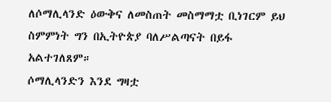ለሶማሊላንድ ዕውቅና ለመስጠት መስማማቷ ቢነገርም ይህ ስምምነት ግን በኢትዮጵያ ባለሥልጣናት በይፋ አልተገለጸም።
ሶማሊላንድን እንደ ግዛቷ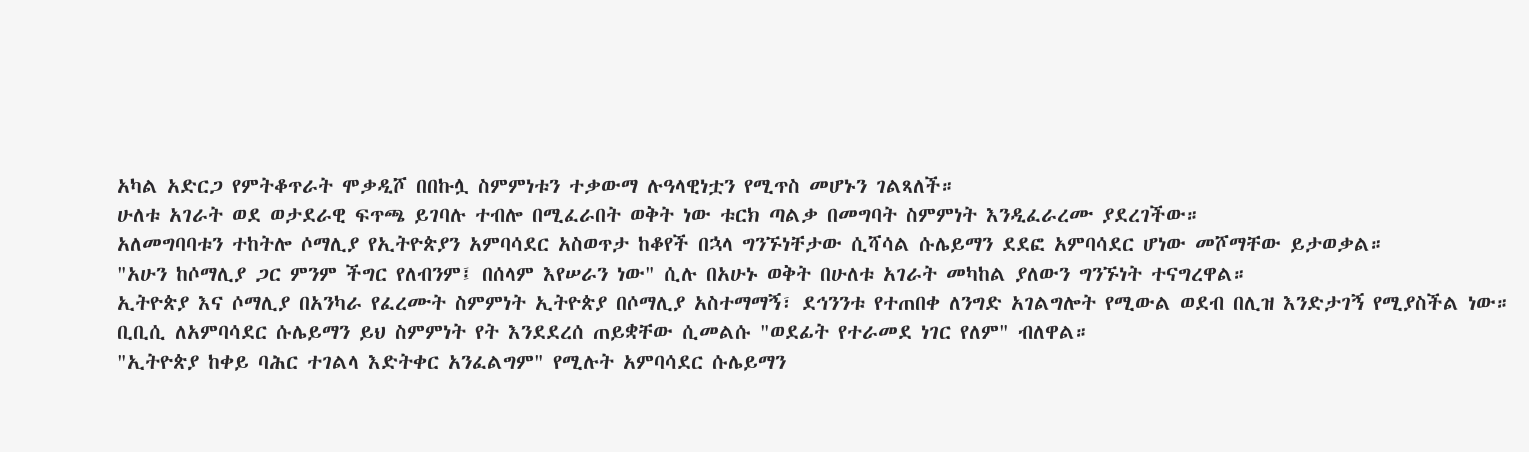አካል አድርጋ የምትቆጥራት ሞቃዲሾ በበኩሏ ስምምነቱን ተቃውማ ሉዓላዊነቷን የሚጥስ መሆኑን ገልጻለች።
ሁለቱ አገራት ወደ ወታደራዊ ፍጥጫ ይገባሉ ተብሎ በሚፈራበት ወቅት ነው ቱርክ ጣልቃ በመግባት ስምምነት እንዲፈራረሙ ያደረገችው።
አለመግባባቱን ተከትሎ ሶማሊያ የኢትዮጵያን አምባሳደር አስወጥታ ከቆየች በኋላ ግንኙነቸታው ሲሻሳል ሱሌይማን ደደፎ አምባሳደር ሆነው መሾማቸው ይታወቃል።
"አሁን ከሶማሊያ ጋር ምንም ችግር የለብንም፤ በሰላም እየሠራን ነው" ሲሉ በአሁኑ ወቅት በሁለቱ አገራት መካከል ያለውን ግንኙነት ተናግረዋል።
ኢትዮጵያ እና ሶማሊያ በአንካራ የፈረሙት ስምምነት ኢትዮጵያ በሶማሊያ አስተማማኝ፣ ደኅንንቱ የተጠበቀ ለንግድ አገልግሎት የሚውል ወደብ በሊዝ እንድታገኝ የሚያስችል ነው።
ቢቢሲ ለአምባሳደር ሱሌይማን ይህ ስምምነት የት እንደደረሰ ጠይቋቸው ሲመልሱ "ወደፊት የተራመደ ነገር የለም" ብለዋል።
"ኢትዮጵያ ከቀይ ባሕር ተገልላ እድትቀር አንፈልግም" የሚሉት አምባሳደር ሱሌይማን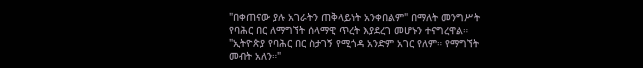"በቀጠናው ያሉ አገራትን ጠቅላይነት አንቀበልም" በማለት መንግሥት የባሕር በር ለማግኘት ሰላማዊ ጥረት እያደረገ መሆኑን ተናግረዋል።
"ኢትዮጵያ የባሕር በር ስታገኝ የሚጎዳ አንድም አገር የለም። የማግኘት መብት አለን።"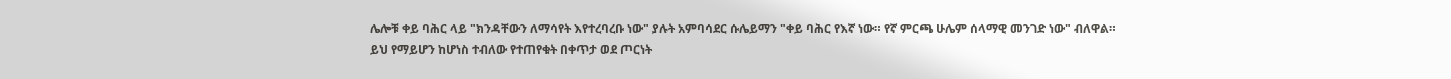ሌሎቹ ቀይ ባሕር ላይ "ክንዳቸውን ለማሳየት እየተረባረቡ ነው" ያሉት አምባሳደር ሱሌይማን "ቀይ ባሕር የእኛ ነው። የኛ ምርጫ ሁሌም ሰላማዊ መንገድ ነው" ብለዋል።
ይህ የማይሆን ከሆነስ ተብለው የተጠየቁት በቀጥታ ወደ ጦርነት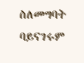ስለመግባት ባይናገሩም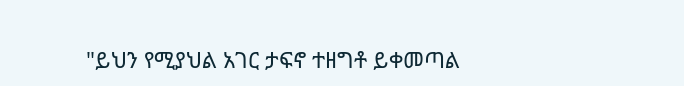"ይህን የሚያህል አገር ታፍኖ ተዘግቶ ይቀመጣል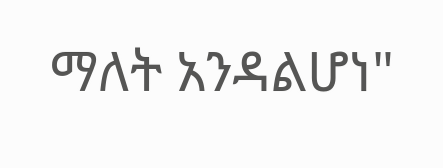ማለት አንዳልሆነ"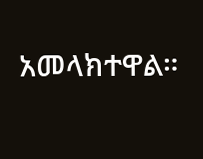አመላክተዋል።